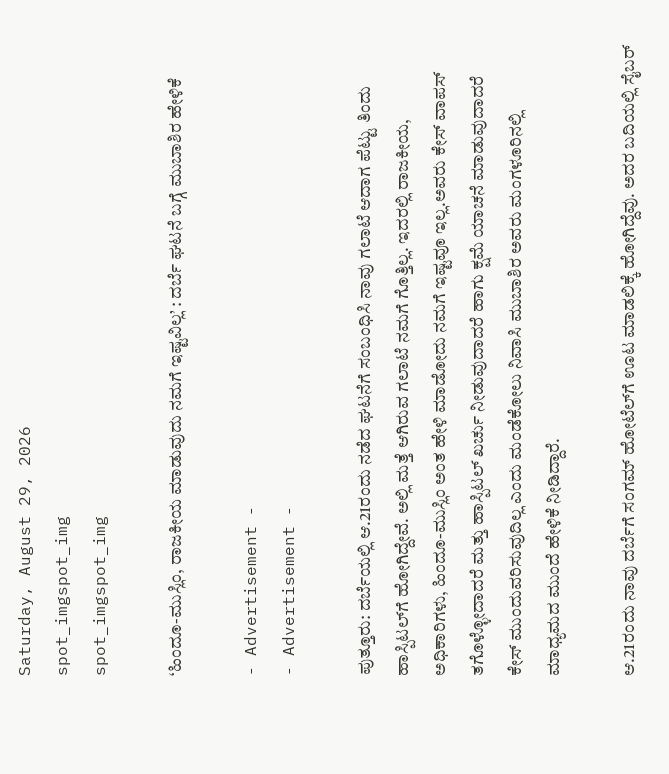Saturday, August 29, 2026
spot_imgspot_img
spot_imgspot_img

‘ಹಿಂದೂ-ಮುಸ್ಲಿಂ, ರಾಜಕೀಯ ಮಾಡುವುದು ನಮಗೆ ಇಷ್ಟವಿಲ್ಲ’ : ದರ್ಬೆ ಘಟನೆ ಬಗ್ಗೆ ಮುಬಾಶಿರ ಹೇಳಿಕೆ

- Advertisement -
- Advertisement -

ಪುತ್ತೂರು: ದರ್ಬೆಯಲ್ಲಿ ಆ.21ರಂದು ನಡೆದ ಘಟನೆಗೆ ಸಂಬಂಧಿಸಿ ನಾವು ಗಲಾಟೆ ಆದಾಗ ಪೆಟ್ಟು ತಿಂದು ಹಾಸ್ಪಿಟಲ್‌ಗೆ ಹೋಗಿದ್ದೇವೆ. ಅಲ್ಲಿ ಮತ್ತೆ ಆಗಿರುವ ಗಲಾಟೆ ನಮಗೆ ಗೊತ್ತಿಲ್ಲ. ಇದರಲ್ಲಿ ರಾಜಕೀಯ, ಅಧಿಕಾರಿಗಳು, ಹಿಂದೂ-ಮುಸ್ಲಿಂ ಅಂತ ಹೇಳಿ ಮಾಡೋದು ನಮಗೆ ಇಷ್ಟವೂ ಇಲ್ಲ.ಅವರು ಕೇಸ್ ವಾಪಸ್ ತಗೊಳ್ಳೋದಾದರೆ ಮತ್ತು ಹಾಸ್ಪಿಟಲ್ ಖರ್ಚು ನೀಡುವುದಾದರೆ ಹಾಗು ಕ್ಷಮೆ ಯಾಚನೆ ಮಾಡುವುದಾದರೆ ಕೇಸ್ ಮುಂದುವರಿಸುವುದಿಲ್ಲ ಎಂದು ಮಂಡೆಕೋಲು ನಿವಾಸಿ ಮುಬಾಶಿರ ಅವರು ಮಂಗಳೂರಿನಲ್ಲಿ ಮಾಧ್ಯಮದ ಮುಂದೆ ಹೇಳಿಕೆ ನೀಡಿದ್ದಾರೆ.

ಆ.21ರಂದು ನಾವು ದರ್ಬೆಗೆ ಸಂಗಮ್ ಹೋಟೆಲ್‌ಗೆ ಊಟ ಮಾಡಲಿಕ್ಕೆ ಹೋಗಿದ್ದೆವು. ಅದರ ಬದಿಯಲ್ಲಿ ಸೈಬರ್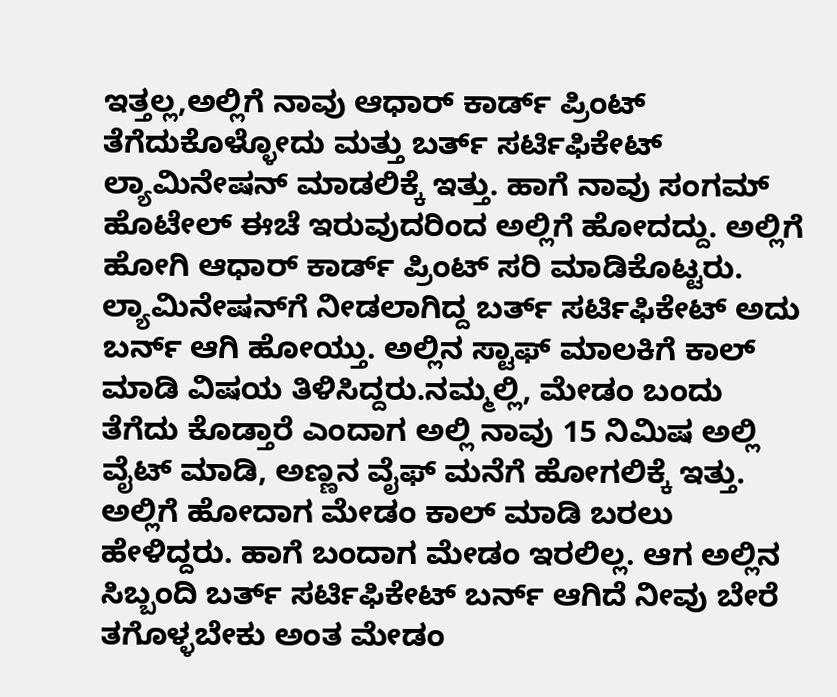ಇತ್ತಲ್ಲ,ಅಲ್ಲಿಗೆ ನಾವು ಆಧಾರ್ ಕಾರ್ಡ್ ಪ್ರಿಂಟ್ ತೆಗೆದುಕೊಳ್ಳೋದು ಮತ್ತು ಬರ್ತ್ ಸರ್ಟಿಫಿಕೇಟ್‌ ಲ್ಯಾಮಿನೇಷನ್ ಮಾಡಲಿಕ್ಕೆ ಇತ್ತು. ಹಾಗೆ ನಾವು ಸಂಗಮ್ ಹೊಟೇಲ್ ಈಚೆ ಇರುವುದರಿಂದ ಅಲ್ಲಿಗೆ ಹೋದದ್ದು. ಅಲ್ಲಿಗೆ ಹೋಗಿ ಆಧಾರ್ ಕಾರ್ಡ್ ಪ್ರಿಂಟ್ ಸರಿ ಮಾಡಿಕೊಟ್ಟರು. ಲ್ಯಾಮಿನೇಷನ್‌ಗೆ ನೀಡಲಾಗಿದ್ದ ಬರ್ತ್ ಸರ್ಟಿಫಿಕೇಟ್ ಅದು ಬರ್ನ್ ಆಗಿ ಹೋಯ್ತು. ಅಲ್ಲಿನ ಸ್ಟಾಫ್ ಮಾಲಕಿಗೆ ಕಾಲ್ ಮಾಡಿ ವಿಷಯ ತಿಳಿಸಿದ್ದರು.ನಮ್ಮಲ್ಲಿ, ಮೇಡಂ ಬಂದು ತೆಗೆದು ಕೊಡ್ತಾರೆ ಎಂದಾಗ ಅಲ್ಲಿ ನಾವು 15 ನಿಮಿಷ ಅಲ್ಲಿ ವೈಟ್ ಮಾಡಿ, ಅಣ್ಣನ ವೈಫ್ ಮನೆಗೆ ಹೋಗಲಿಕ್ಕೆ ಇತ್ತು. ಅಲ್ಲಿಗೆ ಹೋದಾಗ ಮೇಡಂ ಕಾಲ್ ಮಾಡಿ ಬರಲು ಹೇಳಿದ್ದರು. ಹಾಗೆ ಬಂದಾಗ ಮೇಡಂ ಇರಲಿಲ್ಲ. ಆಗ ಅಲ್ಲಿನ ಸಿಬ್ಬಂದಿ ಬರ್ತ್ ಸರ್ಟಿಫಿಕೇಟ್‌ ಬರ್ನ್ ಆಗಿದೆ ನೀವು ಬೇರೆ ತಗೊಳ್ಳಬೇಕು ಅಂತ ಮೇಡಂ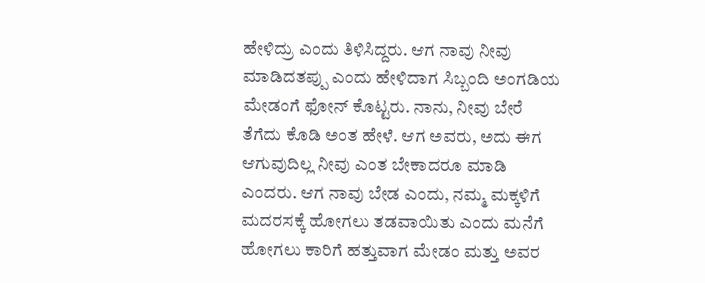ಹೇಳಿದ್ರು ಎಂದು ತಿಳಿಸಿದ್ದರು. ಆಗ ನಾವು ನೀವು ಮಾಡಿದತಪ್ಪು ಎಂದು ಹೇಳಿದಾಗ ಸಿಬ್ಬಂದಿ ಅಂಗಡಿಯ ಮೇಡಂಗೆ ಫೋನ್ ಕೊಟ್ಟರು. ನಾನು, ನೀವು ಬೇರೆ ತೆಗೆದು ಕೊಡಿ ಅಂತ ಹೇಳೆ. ಆಗ ಅವರು, ಅದು ಈಗ ಆಗುವುದಿಲ್ಲ ನೀವು ಎಂತ ಬೇಕಾದರೂ ಮಾಡಿ ಎಂದರು. ಆಗ ನಾವು ಬೇಡ ಎಂದು, ನಮ್ಮ ಮಕ್ಕಳಿಗೆ ಮದರಸಕ್ಕೆ ಹೋಗಲು ತಡವಾಯಿತು ಎಂದು ಮನೆಗೆ ಹೋಗಲು ಕಾರಿಗೆ ಹತ್ತುವಾಗ ಮೇಡಂ ಮತ್ತು ಅವರ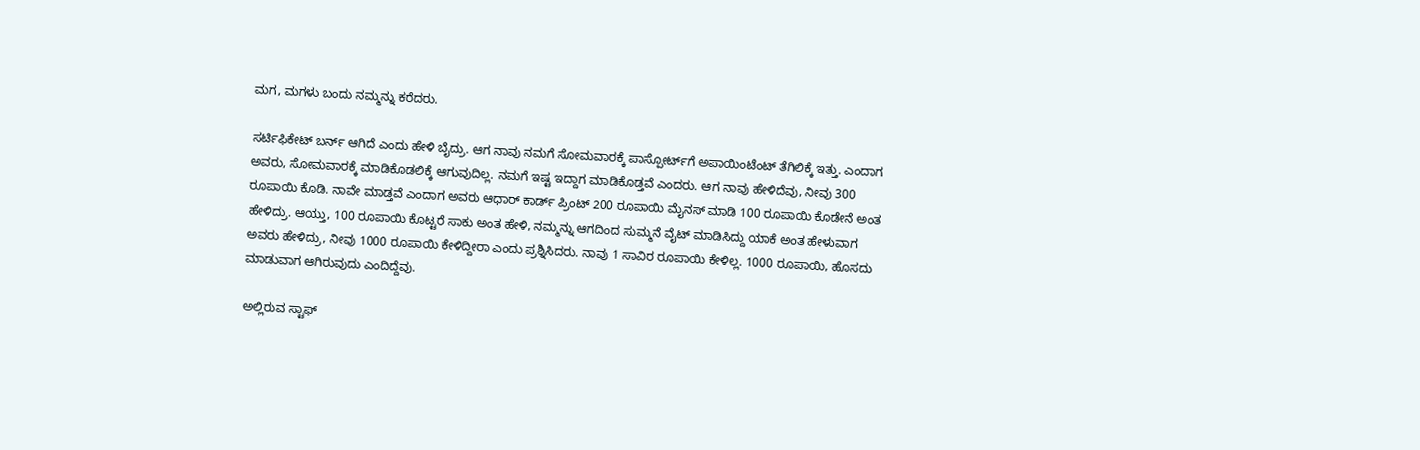ಮಗ, ಮಗಳು ಬಂದು ನಮ್ಮನ್ನು ಕರೆದರು.

ಸರ್ಟಿಫಿಕೇಟ್ ಬರ್ನ್ ಆಗಿದೆ ಎಂದು ಹೇಳಿ ಬೈದ್ರು. ಆಗ ನಾವು ನಮಗೆ ಸೋಮವಾರಕ್ಕೆ ಪಾಸ್ಪೋರ್ಟ್‌ಗೆ ಅಪಾಯಿಂಟೆಂಟ್ ತೆಗಿಲಿಕ್ಕೆ ಇತ್ತು. ಎಂದಾಗ ಅವರು, ಸೋಮವಾರಕ್ಕೆ ಮಾಡಿಕೊಡಲಿಕ್ಕೆ ಆಗುವುದಿಲ್ಲ. ನಮಗೆ ಇಷ್ಟ ಇದ್ದಾಗ ಮಾಡಿಕೊಡ್ತವೆ ಎಂದರು. ಆಗ ನಾವು ಹೇಳಿದೆವು, ನೀವು 300 ರೂಪಾಯಿ ಕೊಡಿ. ನಾವೇ ಮಾಡ್ತವೆ ಎಂದಾಗ ಅವರು ಆಧಾರ್ ಕಾರ್ಡ್ ಪ್ರಿಂಟ್‌ 200 ರೂಪಾಯಿ ಮೈನಸ್ ಮಾಡಿ 100 ರೂಪಾಯಿ ಕೊಡೇನೆ ಅಂತ ಹೇಳಿದ್ರು. ಆಯ್ತು, 100 ರೂಪಾಯಿ ಕೊಟ್ಟರೆ ಸಾಕು ಅಂತ ಹೇಳಿ, ನಮ್ಮನ್ನು ಆಗದಿಂದ ಸುಮ್ಮನೆ ವೈಟ್ ಮಾಡಿಸಿದ್ದು ಯಾಕೆ ಅಂತ ಹೇಳುವಾಗ ಅವರು ಹೇಳಿದ್ರು, ನೀವು 1000 ರೂಪಾಯಿ ಕೇಳಿದ್ದೀರಾ ಎಂದು ಪ್ರಶ್ನಿಸಿದರು. ನಾವು 1 ಸಾವಿರ ರೂಪಾಯಿ ಕೇಳಿಲ್ಲ. 1000 ರೂಪಾಯಿ, ಹೊಸದು ಮಾಡುವಾಗ ಆಗಿರುವುದು ಎಂದಿದ್ದೆವು.

ಅಲ್ಲಿರುವ ಸ್ಟಾಫ್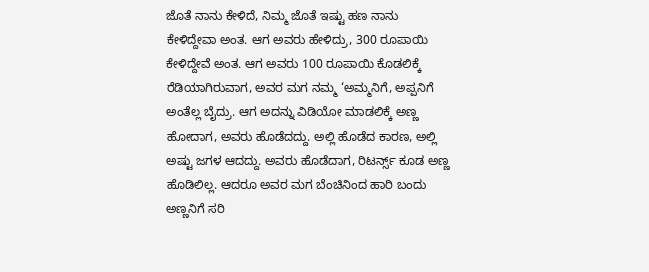ಜೊತೆ ನಾನು ಕೇಳಿದೆ, ನಿಮ್ಮ ಜೊತೆ ಇಷ್ಟು ಹಣ ನಾನು ಕೇಳಿದ್ದೇವಾ ಅಂತ. ಆಗ ಅವರು ಹೇಳಿದ್ರು, 300 ರೂಪಾಯಿ ಕೇಳಿದ್ದೇವೆ ಅಂತ. ಆಗ ಅವರು 100 ರೂಪಾಯಿ ಕೊಡಲಿಕ್ಕೆ ರೆಡಿಯಾಗಿರುವಾಗ, ಅವರ ಮಗ ನಮ್ಮ ‘ಅಮ್ಮನಿಗೆ, ಅಪ್ಪನಿಗೆ ಅಂತೆಲ್ಲ ಬೈದ್ರು. ಆಗ ಅದನ್ನು ವಿಡಿಯೋ ಮಾಡಲಿಕ್ಕೆ ಅಣ್ಣ ಹೋದಾಗ, ಅವರು ಹೊಡೆದದ್ದು. ಅಲ್ಲಿ ಹೊಡೆದ ಕಾರಣ, ಅಲ್ಲಿ ಅಷ್ಟು ಜಗಳ ಆದದ್ದು. ಅವರು ಹೊಡೆದಾಗ, ರಿಟರ್ನ್ಸ್ ಕೂಡ ಅಣ್ಣ ಹೊಡಿಲಿಲ್ಲ. ಆದರೂ ಅವರ ಮಗ ಬೆಂಚಿನಿಂದ ಹಾರಿ ಬಂದು ಅಣ್ಣನಿಗೆ ಸರಿ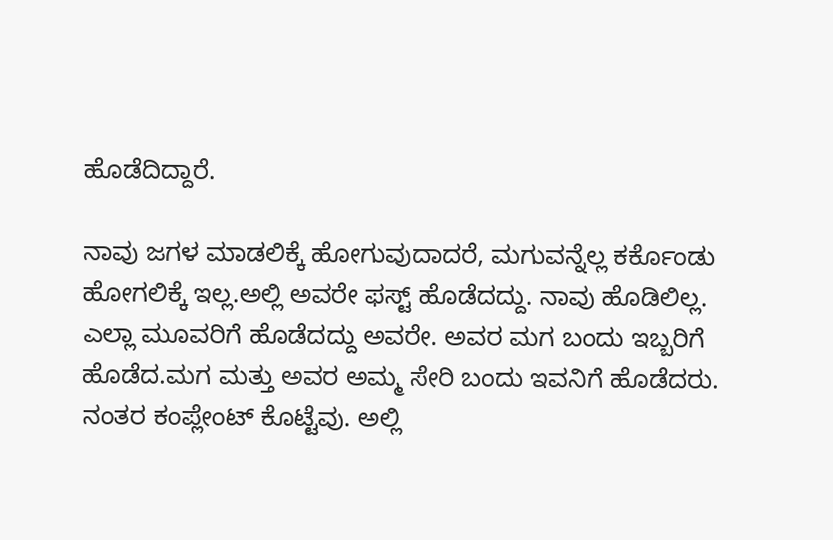ಹೊಡೆದಿದ್ದಾರೆ.

ನಾವು ಜಗಳ ಮಾಡಲಿಕ್ಕೆ ಹೋಗುವುದಾದರೆ, ಮಗುವನ್ನೆಲ್ಲ ಕರ್ಕೊಂಡು ಹೋಗಲಿಕ್ಕೆ ಇಲ್ಲ.ಅಲ್ಲಿ ಅವರೇ ಫಸ್ಟ್ ಹೊಡೆದದ್ದು. ನಾವು ಹೊಡಿಲಿಲ್ಲ. ಎಲ್ಲಾ ಮೂವರಿಗೆ ಹೊಡೆದದ್ದು ಅವರೇ. ಅವರ ಮಗ ಬಂದು ಇಬ್ಬರಿಗೆ ಹೊಡೆದ.ಮಗ ಮತ್ತು ಅವರ ಅಮ್ಮ ಸೇರಿ ಬಂದು ಇವನಿಗೆ ಹೊಡೆದರು. ನಂತರ ಕಂಪ್ಲೇಂಟ್ ಕೊಟ್ಟೆವು. ಅಲ್ಲಿ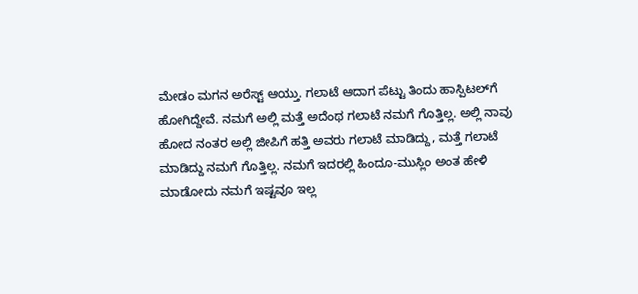ಮೇಡಂ ಮಗನ ಅರೆಸ್ಟ್ ಆಯ್ತು. ಗಲಾಟೆ ಆದಾಗ ಪೆಟ್ಟು ತಿಂದು ಹಾಸ್ಪಿಟಲ್‌ಗೆ ಹೋಗಿದ್ದೇವೆ. ನಮಗೆ ಅಲ್ಲಿ ಮತ್ತೆ ಅದೆಂಥ ಗಲಾಟೆ ನಮಗೆ ಗೊತ್ತಿಲ್ಲ. ಅಲ್ಲಿ ನಾವು ಹೋದ ನಂತರ ಅಲ್ಲಿ ಜೀಪಿಗೆ ಹತ್ತಿ ಅವರು ಗಲಾಟೆ ಮಾಡಿದ್ದು, ಮತ್ತೆ ಗಲಾಟೆ ಮಾಡಿದ್ದು ನಮಗೆ ಗೊತ್ತಿಲ್ಲ. ನಮಗೆ ಇದರಲ್ಲಿ ಹಿಂದೂ-ಮುಸ್ಲಿಂ ಅಂತ ಹೇಳಿ ಮಾಡೋದು ನಮಗೆ ಇಷ್ಟವೂ ಇಲ್ಲ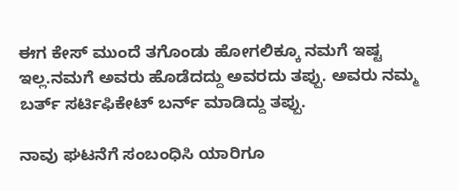ಈಗ ಕೇಸ್ ಮುಂದೆ ತಗೊಂಡು ಹೋಗಲಿಕ್ಕೂ ನಮಗೆ ಇಷ್ಟ ಇಲ್ಲ.ನಮಗೆ ಅವರು ಹೊಡೆದದ್ದು ಅವರದು ತಪ್ಪು. ಅವರು ನಮ್ಮ ಬರ್ತ್ ಸರ್ಟಿಫಿಕೇಟ್ ಬರ್ನ್ ಮಾಡಿದ್ದು ತಪ್ಪು.

ನಾವು ಘಟನೆಗೆ ಸಂಬಂಧಿಸಿ ಯಾರಿಗೂ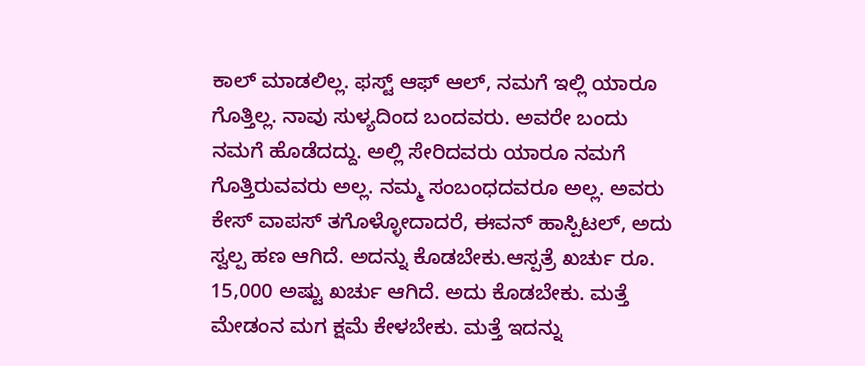ಕಾಲ್ ಮಾಡಲಿಲ್ಲ. ಫಸ್ಟ್ ಆಫ್‌ ಆಲ್‌, ನಮಗೆ ಇಲ್ಲಿ ಯಾರೂ ಗೊತ್ತಿಲ್ಲ. ನಾವು ಸುಳ್ಯದಿಂದ ಬಂದವರು. ಅವರೇ ಬಂದು ನಮಗೆ ಹೊಡೆದದ್ದು. ಅಲ್ಲಿ ಸೇರಿದವರು ಯಾರೂ ನಮಗೆ ಗೊತ್ತಿರುವವರು ಅಲ್ಲ. ನಮ್ಮ ಸಂಬಂಧದವರೂ ಅಲ್ಲ. ಅವರು ಕೇಸ್‌ ವಾಪಸ್‌ ತಗೊಳ್ಳೋದಾದರೆ, ಈವನ್ ಹಾಸ್ಪಿಟಲ್, ಅದು ಸ್ವಲ್ಪ ಹಣ ಆಗಿದೆ. ಅದನ್ನು ಕೊಡಬೇಕು.ಆಸ್ಪತ್ರೆ ಖರ್ಚು ರೂ. 15,000 ಅಷ್ಟು ಖರ್ಚು ಆಗಿದೆ. ಅದು ಕೊಡಬೇಕು. ಮತ್ತೆ ಮೇಡಂನ ಮಗ ಕ್ಷಮೆ ಕೇಳಬೇಕು. ಮತ್ತೆ ಇದನ್ನು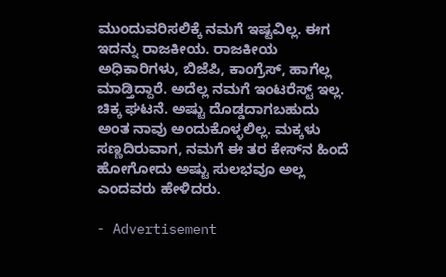ಮುಂದುವರಿಸಲಿಕ್ಕೆ ನಮಗೆ ಇಷ್ಟವಿಲ್ಲ. ಈಗ ಇದನ್ನು ರಾಜಕೀಯ. ರಾಜಕೀಯ ಅಧಿಕಾರಿಗಳು, ಬಿಜೆಪಿ, ಕಾಂಗ್ರೆಸ್, ಹಾಗೆಲ್ಲ ಮಾಡ್ತಿದ್ದಾರೆ. ಅದೆಲ್ಲ ನಮಗೆ ಇಂಟರೆಸ್ಟ್ ಇಲ್ಲ. ಚಿಕ್ಕ ಘಟನೆ. ಅಷ್ಟು ದೊಡ್ಡದಾಗಬಹುದು ಅಂತ ನಾವು ಅಂದುಕೊಳ್ಳಲಿಲ್ಲ. ಮಕ್ಕಳು ಸಣ್ಣದಿರುವಾಗ, ನಮಗೆ ಈ ತರ ಕೇಸ್‌ನ ಹಿಂದೆ ಹೋಗೋದು ಅಷ್ಟು ಸುಲಭವೂ ಅಲ್ಲ ಎಂದವರು ಹೇಳಿದರು.

- Advertisement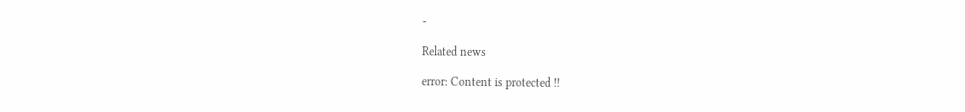-

Related news

error: Content is protected !!